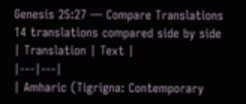Genesis 25:27 — Compare Translations
14 translations compared side by side
| Translation | Text |
|---|---|
| Amharic (Tigrigna: Contemporary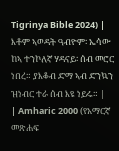Tigrinya Bible 2024) | እቶም ኣወዳት ዓብዮም፡ ኤሳው ከኣ ተንኮለኛ ሃዳናይ፡ ሰብ መሮር ነበረ። ያእቆብ ድማ ኣብ ድንኳን ዝነብር ተራ ሰብ እዩ ነይሩ። |
| Amharic 2000 (የአማርኛ መጽሐፍ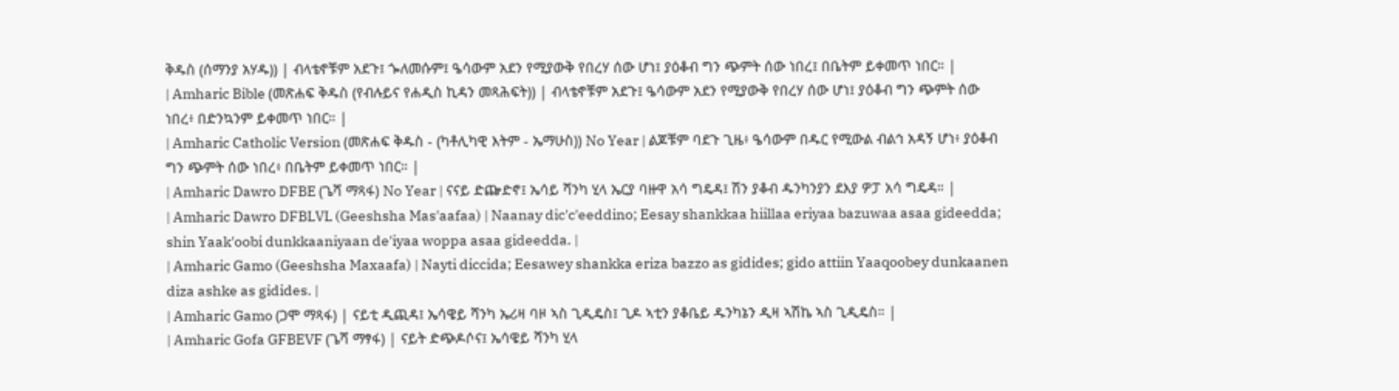ቅዱስ (ሰማንያ አሃዱ)) | ብላቴኖቹም አደጉ፤ ጐለመሱም፤ ዔሳውም አደን የሚያውቅ የበረሃ ሰው ሆነ፤ ያዕቆብ ግን ጭምት ሰው ነበረ፤ በቤትም ይቀመጥ ነበር። |
| Amharic Bible (መጽሐፍ ቅዱስ (የብሉይና የሐዲስ ኪዳን መጻሕፍት)) | ብላቴኖቹም አደጉ፤ ዔሳውም አደን የሚያውቅ የበረሃ ሰው ሆነ፤ ያዕቆብ ግን ጭምት ሰው ነበረ፥ በድንኳንም ይቀመጥ ነበር። |
| Amharic Catholic Version (መጽሐፍ ቅዱስ - (ካቶሊካዊ እትም - ኤማሁስ)) No Year | ልጆቹም ባደጉ ጊዜ፥ ዔሳውም በዱር የሚውል ብልኅ አዳኝ ሆነ፥ ያዕቆብ ግን ጭምት ሰው ነበረ፥ በቤትም ይቀመጥ ነበር። |
| Amharic Dawro DFBE (ጌሻ ማጻፋ) No Year | ናናይ ድጬድኖ፤ ኤሳይ ሻንካ ሂላ ኤርያ ባዙዋ አሳ ግዴዳ፤ ሽን ያቆብ ዱንካንያን ደእያ ዎፓ አሳ ግዴዳ። |
| Amharic Dawro DFBLVL (Geeshsha Mas'aafaa) | Naanay dic'c'eeddino; Eesay shankkaa hiillaa eriyaa bazuwaa asaa gideedda; shin Yaak'oobi dunkkaaniyaan de'iyaa woppa asaa gideedda. |
| Amharic Gamo (Geeshsha Maxaafa) | Nayti diccida; Eesawey shankka eriza bazzo as gidides; gido attiin Yaaqoobey dunkaanen diza ashke as gidides. |
| Amharic Gamo (ጋሞ ማጻፋ) | ናይቲ ዲጪዳ፤ ኤሳዌይ ሻንካ ኤሪዛ ባዞ ኣስ ጊዲዴስ፤ ጊዶ ኣቲን ያቆቤይ ዱንካኔን ዲዛ ኣሽኬ ኣስ ጊዲዴስ። |
| Amharic Gofa GFBEVF (ጌሻ ማፃፋ) | ናይት ድጭዶሶና፤ ኤሳዌይ ሻንካ ሂላ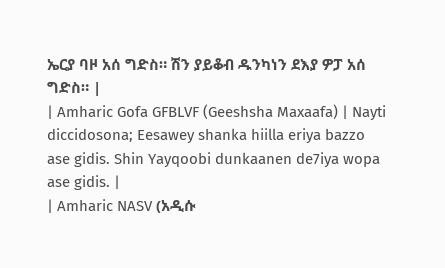ኤርያ ባዞ አሰ ግድስ። ሽን ያይቆብ ዱንካነን ደእያ ዎፓ አሰ ግድስ። |
| Amharic Gofa GFBLVF (Geeshsha Maxaafa) | Nayti diccidosona; Eesawey shanka hiilla eriya bazzo ase gidis. Shin Yayqoobi dunkaanen de7iya wopa ase gidis. |
| Amharic NASV (አዲሱ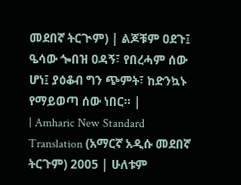መደበኛ ትርጒም) | ልጆቹም ዐደጉ፤ ዔሳው ጐበዝ ዐዳኝ፣ የበረሓም ሰው ሆነ፤ ያዕቆብ ግን ጭምት፣ ከድንኳኑ የማይወጣ ሰው ነበር። |
| Amharic New Standard Translation (አማርኛ አዲሱ መደበኛ ትርጉም) 2005 | ሁለቱም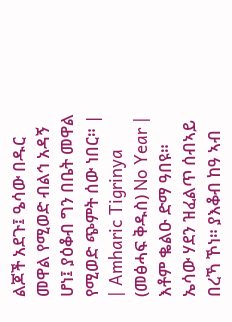ልጆች አደጉ፤ ዔሳው በዱር መዋል የሚወድ ብልኅ አዳኝ ሆነ፤ ያዕቆብ ግን በቤት መዋል የሚወድ ጭምት ሰው ነበር። |
| Amharic Tigrinya (መፅሓፍ ቅዱስ) No Year | እቶም ቈልዑ ድማ ዓበዩ። ኤሳው ሃደን ዝፈልጥ ሰብኣይ በረኻ ኾነ። ያእቆብ ከዓ ኣብ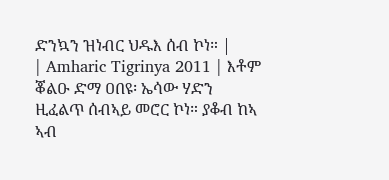ድንኳን ዝነብር ህዱእ ሰብ ኮነ። |
| Amharic Tigrinya 2011 | እቶም ቖልዑ ድማ ዐበዩ፡ ኤሳው ሃድን ዚፈልጥ ሰብኣይ መሮር ኮነ። ያቆብ ከኣ ኣብ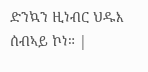ድንኳን ዚነብር ህዱእ ሰብኣይ ኮነ። |